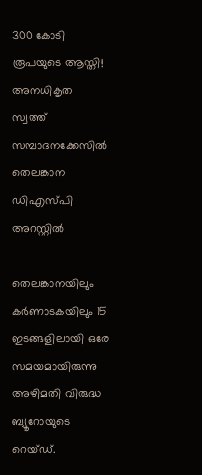300 കോടി രൂപയുടെ ആസ്തി! അനധികൃത സ്വത്ത് സമ്പാദനക്കേസില്‍ തെലങ്കാന ഡിഎസ്‍പി അറസ്റ്റില്‍

തെലങ്കാനയിലും കര്‍ണാടകയിലും 15 ഇടങ്ങളിലായി ഒരേ സമയമായിരുന്നു അഴിമതി വിരുദ്ധ ബ്യൂറോയുടെ റെയ്‌ഡ്.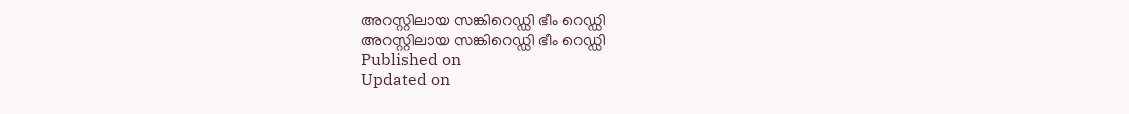അറസ്റ്റിലായ സങ്കിറെഡ്ഡി ഭീം റെഡ്ഡി
അറസ്റ്റിലായ സങ്കിറെഡ്ഡി ഭീം റെഡ്ഡി
Published on
Updated on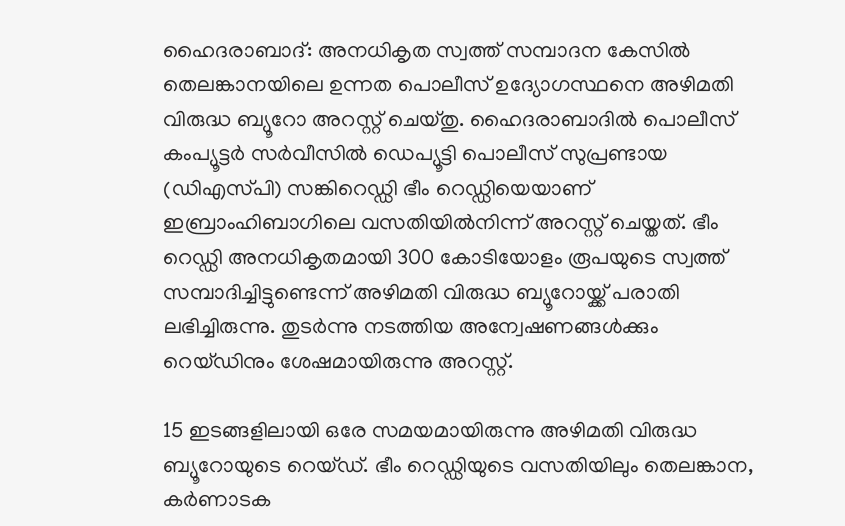ഹൈദരാബാദ്: അനധികൃത സ്വത്ത് സമ്പാദന കേസില്‍ തെലങ്കാനയിലെ ഉന്നത പൊലീസ് ഉദ്യോഗസ്ഥനെ അഴിമതി വിരുദ്ധ ബ്യൂറോ അറസ്റ്റ് ചെയ്തു. ഹൈദരാബാദില്‍ പൊലീസ് കംപ്യൂട്ടര്‍ സര്‍വീസില്‍ ഡെപ്യൂട്ടി പൊലീസ് സുപ്രണ്ടായ (ഡിഎസ്‍പി) സങ്കിറെഡ്ഡി ഭീം റെഡ്ഡിയെയാണ് ഇബ്രാംഹിബാഗിലെ വസതിയില്‍നിന്ന് അറസ്റ്റ് ചെയ്തത്. ഭീം റെഡ്ഡി അനധികൃതമായി 300 കോടിയോളം രൂപയുടെ സ്വത്ത് സമ്പാദിച്ചിട്ടുണ്ടെന്ന് അഴിമതി വിരുദ്ധ ബ്യൂറോയ്ക്ക് പരാതി ലഭിച്ചിരുന്നു. തുടര്‍ന്നു നടത്തിയ അന്വേഷണങ്ങള്‍ക്കും റെയ്ഡിനും ശേഷമായിരുന്നു അറസ്റ്റ്.

15 ഇടങ്ങളിലായി ഒരേ സമയമായിരുന്നു അഴിമതി വിരുദ്ധ ബ്യൂറോയുടെ റെയ്‌ഡ്. ഭീം റെഡ്ഡിയുടെ വസതിയിലും തെലങ്കാന, കര്‍ണാടക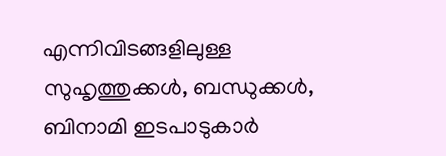എന്നിവിടങ്ങളിലുള്ള സുഹൃത്തുക്കള്‍, ബന്ധുക്കള്‍, ബിനാമി ഇടപാടുകാര്‍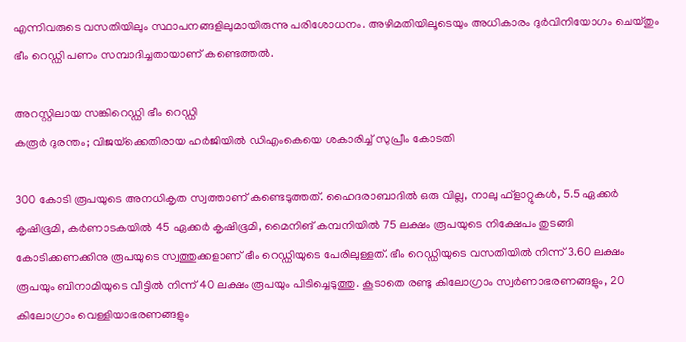എന്നിവരുടെ വസതിയിലും സ്ഥാപനങ്ങളിലുമായിരുന്നു പരിശോധനം. അഴിമതിയിലൂടെയും അധികാരം ദുര്‍വിനിയോഗം ചെയ്തും ഭീം റെഡ്ഡി പണം സമ്പാദിച്ചതായാണ് കണ്ടെത്തല്‍.

അറസ്റ്റിലായ സങ്കിറെഡ്ഡി ഭീം റെഡ്ഡി
കരൂർ ദുരന്തം; വിജയ്‌ക്കെതിരായ ഹർജിയിൽ ഡിഎംകെയെ ശകാരിച്ച് സുപ്രീം കോടതി

300 കോടി രൂപയുടെ അനധികൃത സ്വത്താണ് കണ്ടെടുത്തത്. ഹൈദരാബാദില്‍ ഒരു വില്ല, നാലു ഫ്ളാറ്റുകള്‍, 5.5 ഏക്കര്‍ കൃഷിഭൂമി, കര്‍ണാടകയില്‍ 45 ഏക്കര്‍ കൃഷിഭൂമി, മൈനിങ് കമ്പനിയില്‍ 75 ലക്ഷം രൂപയുടെ നിക്ഷേപം തുടങ്ങി കോടിക്കണക്കിനു രൂപയുടെ സ്വത്തുക്കളാണ് ഭീം റെഡ്ഡിയുടെ പേരിലുള്ളത്. ഭീം റെഡ്ഡിയുടെ വസതിയില്‍ നിന്ന് 3.60 ലക്ഷം രൂപയും ബിനാമിയുടെ വീട്ടില്‍ നിന്ന് 40 ലക്ഷം രൂപയും പിടിച്ചെടുത്തു. കൂടാതെ രണ്ടു കിലോഗ്രാം സ്വര്‍ണാഭരണങ്ങളും, 20 കിലോഗ്രാം വെള്ളിയാഭരണങ്ങളും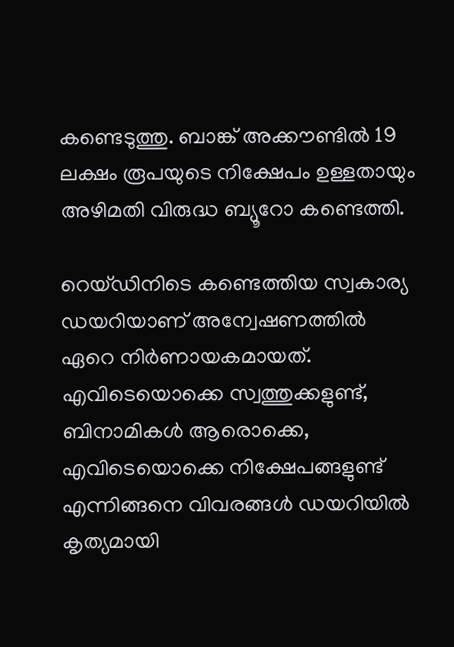കണ്ടെടുത്തു. ബാങ്ക് അക്കൗണ്ടില്‍ 19 ലക്ഷം രൂപയുടെ നിക്ഷേപം ഉള്ളതായും അഴിമതി വിരുദ്ധ ബ്യൂറോ കണ്ടെത്തി.

റെയ്ഡിനിടെ കണ്ടെത്തിയ സ്വകാര്യ ഡയറിയാണ് അന്വേഷണത്തില്‍ ഏറെ നിര്‍ണായകമായത്. എവിടെയൊക്കെ സ്വത്തുക്കളുണ്ട്, ബിനാമികള്‍ ആരൊക്കെ, എവിടെയൊക്കെ നിക്ഷേപങ്ങളുണ്ട് എന്നിങ്ങനെ വിവരങ്ങള്‍ ഡയറിയില്‍ കൃത്യമായി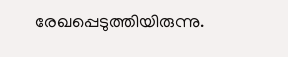രേഖപ്പെടുത്തിയിരുന്നു.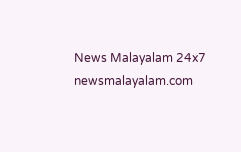News Malayalam 24x7
newsmalayalam.com